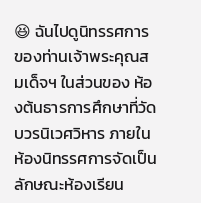😆 ฉันไปดูนิทรรศการของท่านเจ้าพระคุณสมเด็จฯ ในส่วนของ ห้องต้นธารการศึกษาที่วัดบวรนิเวศวิหาร ภายในห้องนิทรรศการจัดเป็นลักษณะห้องเรียน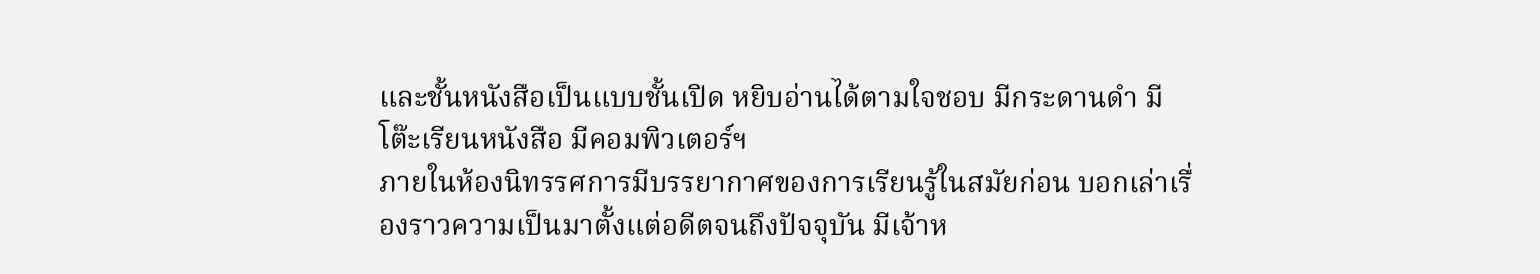และชั้นหนังสือเป็นแบบชั้นเปิด หยิบอ่านได้ตามใจชอบ มีกระดานดำ มีโต๊ะเรียนหนังสือ มีคอมพิวเตอร์ฯ
ภายในห้องนิทรรศการมีบรรยากาศของการเรียนรู้ในสมัยก่อน บอกเล่าเรื่องราวความเป็นมาตั้งแต่อดีตจนถึงปัจจุบัน มีเจ้าห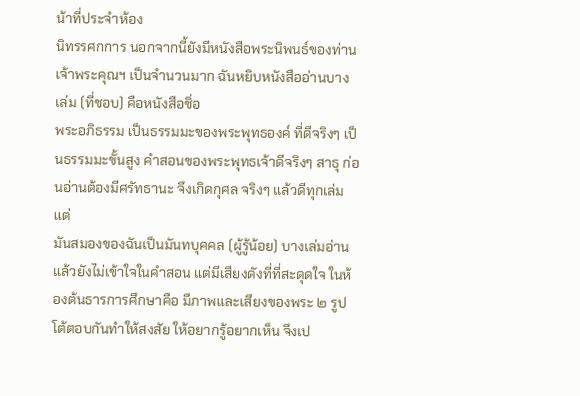น้าที่ประจำห้อง
นิทรรศกการ นอกจากนี้ยังมีหนังสือพระนิพนธ์ของท่านเจ้าพระคุณฯ เป็นจำนวนมาก ฉันหยิบหนังสืออ่านบางเล่ม (ที่ชอบ) คือหนังสือชิ่อ
พระอภิธรรม เป็นธรรมมะของพระพุทธองค์ ที่ดีจริงๆ เป็นธรรมมะขั้นสูง คำสอนของพระพุทธเจ้าดีจริงๆ สาธุ ก่อนอ่านต้องมีศรัทธานะ จึงเกิดกุศล จริงๆ แล้วดีทุกเล่มแต่
มันสมองของฉันเป็นมันทบุคคล (ผู้รู้น้อย) บางเล่มอ่านแล้วยังไม่เข้าใจในคำสอน แต่มีเสียงดังที่ที่สะดุดใจ ในห้องต้นธารการศึกษาคือ มีภาพและเสียงของพระ ๒ รูป โต้ตอบกันทำให้สงสัย ให้อยากรู้อยากเห็น จึงเป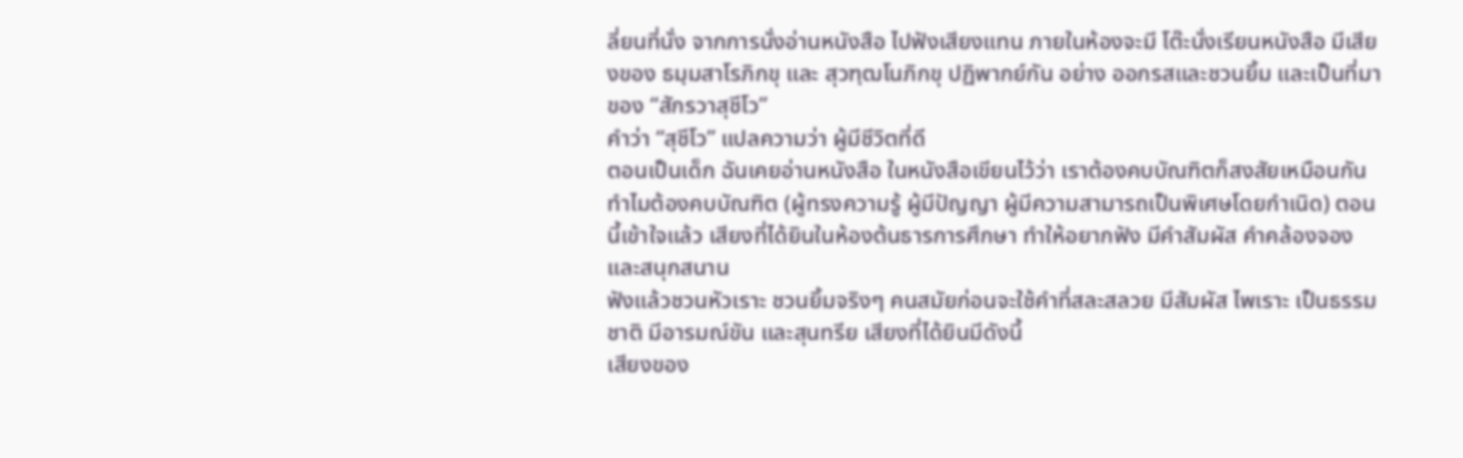ลี่ยนที่นั่ง จากการนั่งอ่านหนังสือ ไปฟังเสียงแทน ภายในห้องจะมี โต๊ะนั่งเรียนหนังสือ มีเสียงของ ธมฺมสาโรภิกขุ และ สุวฑฺฒโนภิกขุ ปฏิพากย์กัน อย่าง ออกรสและชวนยิ้ม และเป็นที่มาของ “สักรวาสุชีโว”
คำว่า “สุชีโว” แปลความว่า ผู้มีชีวิตที่ดี
ตอนเป็นเด็ก ฉันเคยอ่านหนังสือ ในหนังสือเขียนไว้ว่า เราต้องคบบัณฑิตก็สงสัยเหมือนกันทำไมต้องคบบัณฑิต (ผู้ทรงความรู้ ผู้มีปัญญา ผู้มีความสามารถเป็นพิเศษโดยกำเนิด) ตอนนี้เข้าใจแล้ว เสียงที่ได้ยินในห้องต้นธารการศึกษา ทำให้อยากฟัง มีคำสัมผัส คำคล้องจอง และสนุกสนาน
ฟังแล้วชวนหัวเราะ ชวนยิ้มจริงๆ คนสมัยก่อนจะใช้คำที่สละสลวย มีสัมผัส ไพเราะ เป็นธรรมชาติ มีอารมณ์ขัน และสุนทรีย เสียงที่ได้ยินมีดังนี้
เสียงของ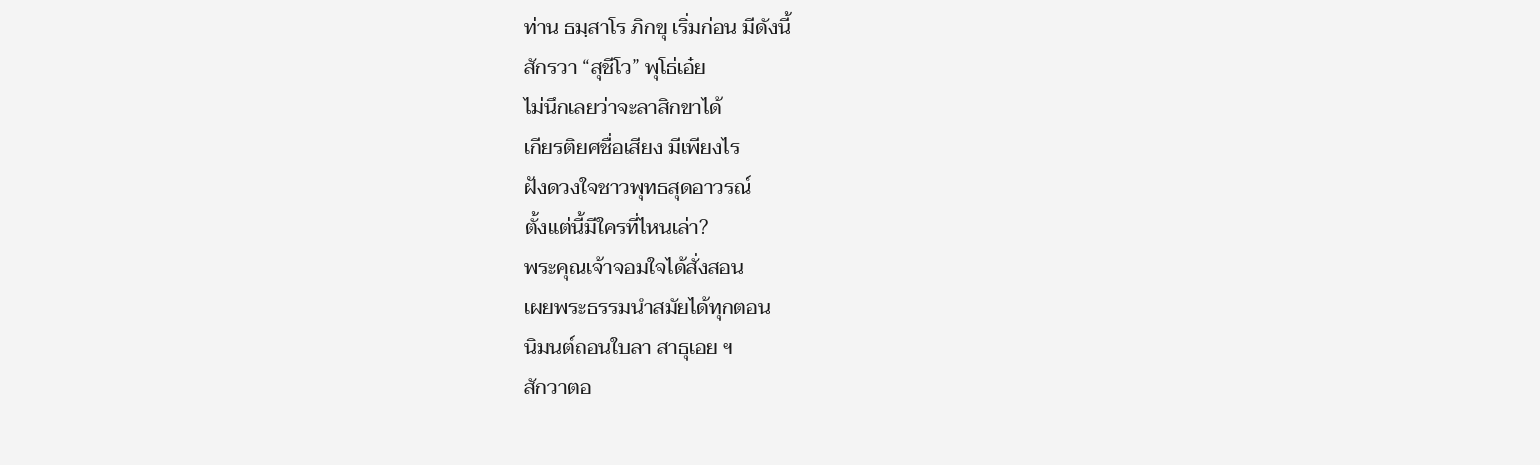ท่าน ธมฺสาโร ภิกขุ เริ่มก่อน มีดังนี้
สักรวา “สุชีโว” พุโธ่เอ๋ย
ไม่นึกเลยว่าจะลาสิกขาได้
เกียรติยศชื่อเสียง มีเพียงไร
ฝังดวงใจชาวพุทธสุดอาวรณ์
ตั้งแต่นี้มีใครที่ไหนเล่า?
พระคุณเจ้าจอมใจได้สั่งสอน
เผยพระธรรมนำสมัยได้ทุกตอน
นิมนต์ถอนใบลา สาธุเอย ฯ
สักวาตอ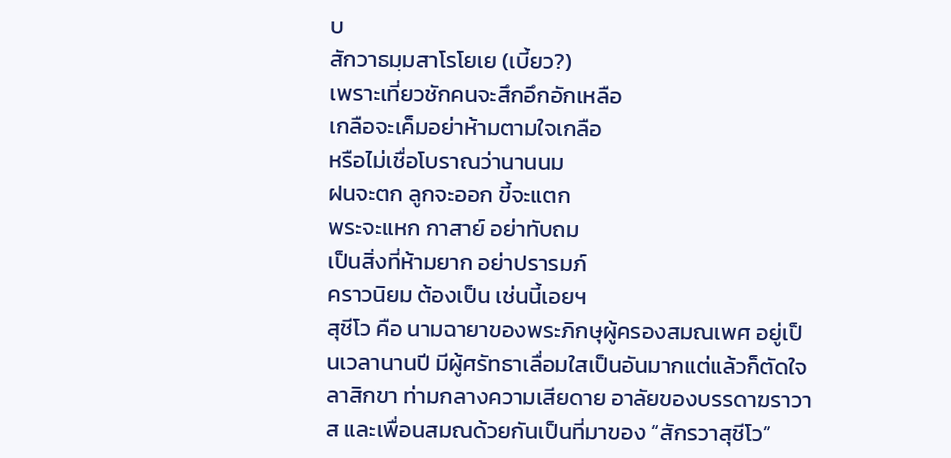บ
สักวาธมฺมสาโรโยเย (เบี้ยว?)
เพราะเที่ยวชักคนจะสึกอึกอักเหลือ
เกลือจะเค็มอย่าห้ามตามใจเกลือ
หรือไม่เชื่อโบราณว่านานนม
ฝนจะตก ลูกจะออก ขี้จะแตก
พระจะแหก กาสาย์ อย่าทับถม
เป็นสิ่งที่ห้ามยาก อย่าปรารมภ์
คราวนิยม ต้องเป็น เช่นนี้เอยฯ
สุชีโว คือ นามฉายาของพระภิกษุผู้ครองสมณเพศ อยู่เป็นเวลานานปี มีผู้ศรัทธาเลื่อมใสเป็นอันมากแต่แล้วก็ตัดใจลาสิกขา ท่ามกลางความเสียดาย อาลัยของบรรดาฆราวาส และเพื่อนสมณด้วยกันเป็นที่มาของ “สักรวาสุชีโว”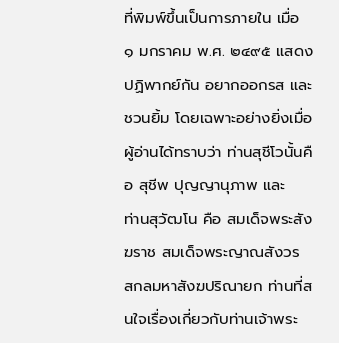ที่พิมพ์ขึ้นเป็นการภายใน เมื่อ ๑ มกราคม พ.ศ. ๒๔๙๕ แสดงปฏิพากย์กัน อยากออกรส และชวนยิ้ม โดยเฉพาะอย่างยิ่งเมื่อผู้อ่านได้ทราบว่า ท่านสุชีโวนั้นคือ สุชีพ ปุญญานุภาพ และ
ท่านสุวัฒโน คือ สมเด็จพระสังฆราช สมเด็จพระญาณสังวร สกลมหาสังฆปริณายก ท่านที่สนใจเรื่องเกี่ยวกับท่านเจ้าพระ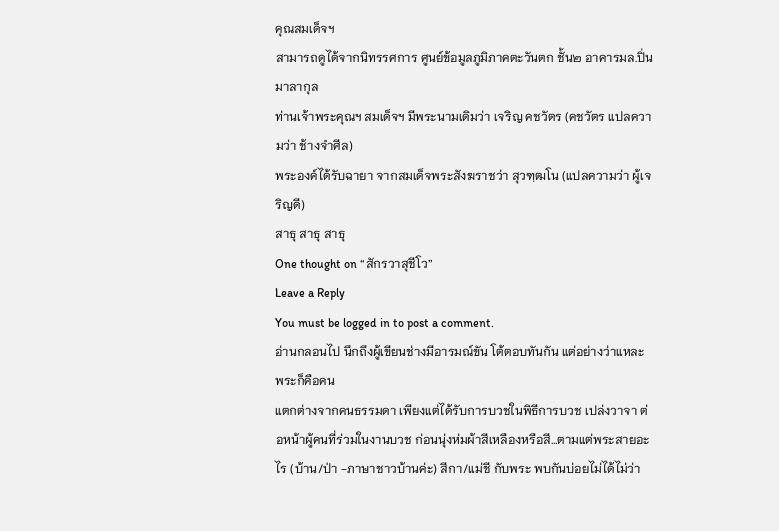คุณสมเด็จฯ
สามารถดูได้จากนิทรรศการ ศูนย์ข้อมูลภูมิภาคตะวันตก ชั้น๒ อาคารมล.ปิ่น มาลากุล
ท่านเจ้าพระคุณฯ สมเด็จฯ มีพระนามเดิมว่า เจริญ คชวัตร (คชวัตร แปลความว่า ช้างจำศีล)
พระองค์ได้รับฉายา จากสมเด็จพระสังฆราชว่า สุวฑฺฒโน (แปลความว่า ผู้เจริญดี)
สาธุ สาธุ สาธุ
One thought on “สักรวาสุชีโว”
Leave a Reply
You must be logged in to post a comment.
อ่านกลอนไป นึกถึงผู้เขียนช่างมีอารมณ์ขัน โต้ตอบทันกัน แต่อย่างว่าแหละ พระก็คือคน
แตกต่างจากคนธรรมดา เพียงแต่ได้รับการบวชในพิธีการบวช เปล่งวาจา ต่อหน้าผู้คนที่ร่วมในงานบวช ก่อนนุ่งห่มผ้าสีเหลืองหรือสี…ตามแต่พระสายอะไร (บ้าน/ป่า -ภาษาชาวบ้านค่ะ) สีกา/แม่ชี กับพระ พบกันบ่อยไม่ได้ไม่ว่า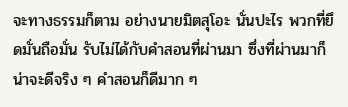จะทางธรรมก็ตาม อย่างนายมิตสุโอะ นั่นปะไร พวกที่ยึดมั่นถือมั่น รับไม่ได้กับคำสอนที่ผ่านมา ซึ่งที่ผ่านมาก็น่าจะดีจริง ๆ คำสอนก็ดีมาก ๆ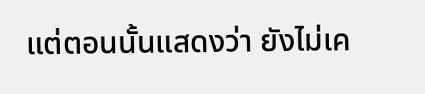แต่ตอนนั้นแสดงว่า ยังไม่เค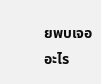ยพบเจออะไร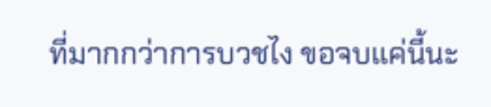ที่มากกว่าการบวชไง ขอจบแค่นี้นะ